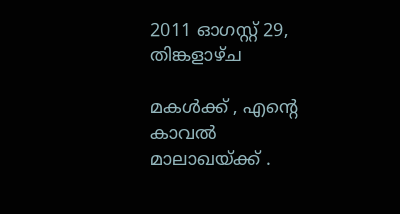2011 ഓഗസ്റ്റ് 29, തിങ്കളാഴ്‌ച

മകള്‍ക്ക് , എന്‍റെ കാവല്‍ മാലാഖയ്ക്ക് .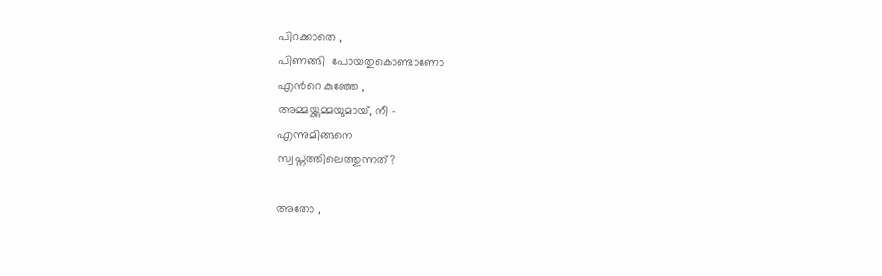പിറക്കാതെ ,
പിണങ്ങി  പോയതുകൊണ്ടാണോ
എന്‍റെ കുഞ്ഞേ ,
അമ്മയ്ക്കുമ്മയുമായ്, നീ -
എന്നുമിങ്ങനെ
സ്വപ്നത്തിലെത്തുന്നത്‌?

അതോ ,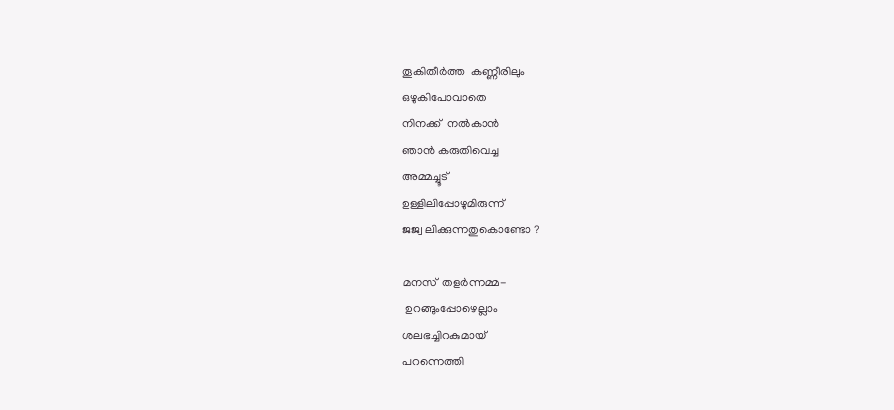തൂകിതീര്‍ത്ത  കണ്ണീരിലും
ഒഴുകിപോവാതെ
നിനക്ക്  നല്‍കാന്‍
ഞാന്‍ കരുതിവെച്ച
അമ്മച്ചൂട്
ഉള്ളിലിപ്പോഴുമിരുന്ന്
ജജ്വ ലിക്കുന്നതുകൊണ്ടോ ?

മനസ്  തളര്‍ന്നമ്മ-
 ഉറങ്ങുംപ്പോഴെല്ലാം
ശലഭച്ചിറകുമായ്
പറന്നെത്തി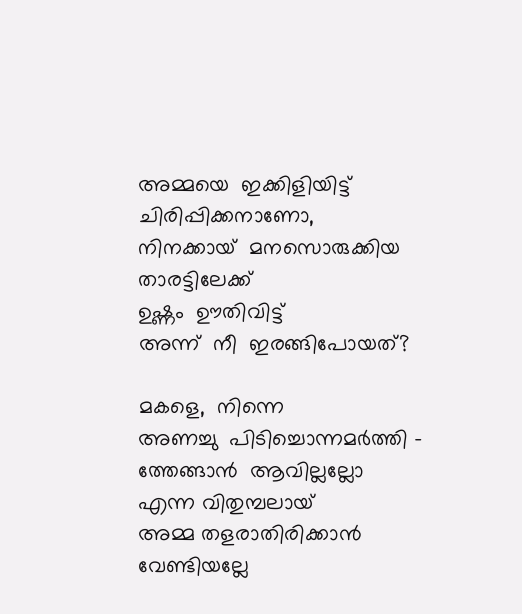അമ്മയെ  ഇക്കിളിയിട്ട്
ചിരിപ്പിക്കനാണോ,
നിനക്കായ്‌  മനസൊരുക്കിയ
താരട്ടിലേക്ക്
ഉഷ്ണം  ഊതിവിട്ട്
അന്ന്  നീ  ഇരങ്ങിപോയത്?

മകളെ,  നിന്നെ
അണച്ചു  പിടിച്ചൊന്നമര്‍ത്തി -
ത്തേങ്ങാന്‍  ആവില്ലല്ലോ
എന്ന വിതുമ്പലായ്
അമ്മ തളരാതിരിക്കാന്‍
വേണ്ടിയല്ലേ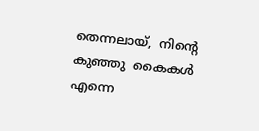തെന്നലായ്,  നിന്‍റെ
കുഞ്ഞു  കൈകള്‍
എന്നെ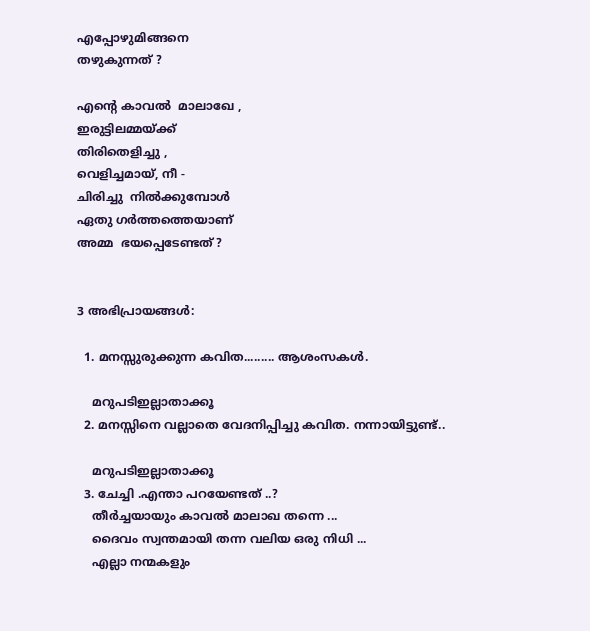എപ്പോഴുമിങ്ങനെ
തഴുകുന്നത് ?

എന്‍റെ കാവല്‍  മാലാഖേ ,
ഇരുട്ടിലമ്മയ്ക്ക്‌
തിരിതെളിച്ചു ,
വെളിച്ചമായ്, നീ -
ചിരിച്ചു  നില്‍ക്കുമ്പോള്‍
ഏതു ഗര്‍ത്തത്തെയാണ്
അമ്മ  ഭയപ്പെടേണ്ടത് ?


3 അഭിപ്രായങ്ങൾ:

  1. മനസ്സുരുക്കുന്ന കവിത......... ആശംസകള്‍.

    മറുപടിഇല്ലാതാക്കൂ
  2. മനസ്സിനെ വല്ലാതെ വേദനിപ്പിച്ചു കവിത. നന്നായിട്ടുണ്ട്..

    മറുപടിഇല്ലാതാക്കൂ
  3. ചേച്ചി .എന്താ പറയേണ്ടത് ..?
    തീര്‍ച്ചയായും കാവല്‍ മാലാഖ തന്നെ ...
    ദൈവം സ്വന്തമായി തന്ന വലിയ ഒരു നിധി ...
    എല്ലാ നന്മകളും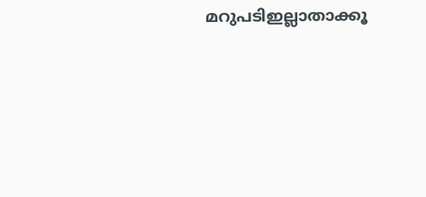മറുപടിഇല്ലാതാക്കൂ